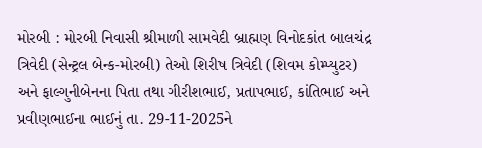મોરબી : મોરબી નિવાસી શ્રીમાળી સામવેદી બ્રાહ્મણ વિનોદકાંત બાલચંદ્ર ત્રિવેદી (સેન્ટ્રલ બેન્ક-મોરબી) તેઓ શિરીષ ત્રિવેદી (શિવમ કોમ્પ્યુટર) અને ફાલ્ગુનીબેનના પિતા તથા ગીરીશભાઈ, પ્રતાપભાઈ, કાંતિભાઈ અને પ્રવીણભાઈના ભાઈનું તા. 29-11-2025ને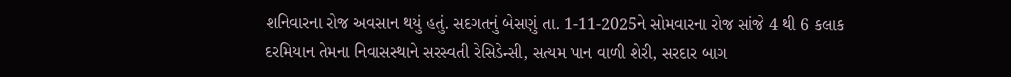શનિવારના રોજ અવસાન થયું હતું. સદગતનું બેસણું તા. 1-11-2025ને સોમવારના રોજ સાંજે 4 થી 6 કલાક દરમિયાન તેમના નિવાસસ્થાને સરસ્વતી રેસિડેન્સી, સત્યમ પાન વાળી શેરી, સરદાર બાગ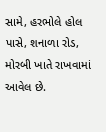સામે, હરભોલે હોલ પાસે, શનાળા રોડ, મોરબી ખાતે રાખવામાં આવેલ છે.